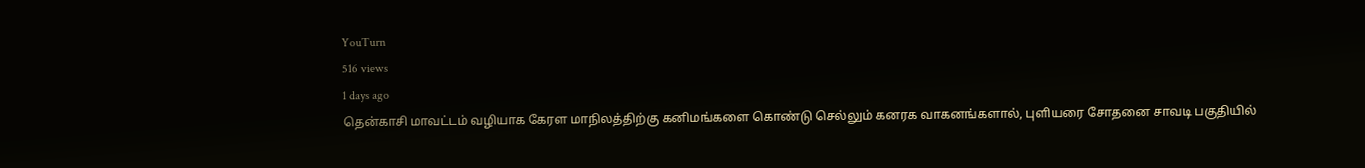YouTurn
516 views
1 days ago
தென்காசி மாவட்டம் வழியாக கேரள மாநிலத்திற்கு கனிமங்களை கொண்டு செல்லும் கனரக வாகனங்களால், புளியரை சோதனை சாவடி பகுதியில்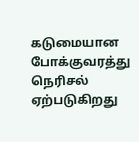கடுமையான போக்குவரத்து நெரிசல் ஏற்படுகிறது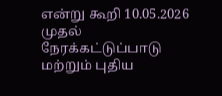என்று கூறி 10.05.2026 முதல் நேரக்கட்டுப்பாடு மற்றும் புதிய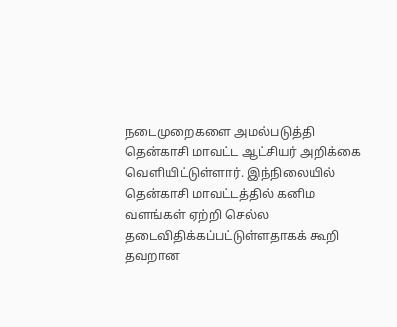நடைமுறைகளை அமல்படுத்தி தென்காசி மாவட்ட ஆட்சியர் அறிக்கை வெளியிட்டுள்ளார். இந்நிலையில் தென்காசி மாவட்டத்தில் கனிம வளங்கள் ஏற்றி செல்ல தடைவிதிக்கப்பட்டுள்ளதாகக் கூறி தவறான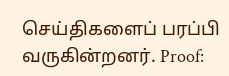செய்திகளைப் பரப்பி வருகின்றனர். Proof: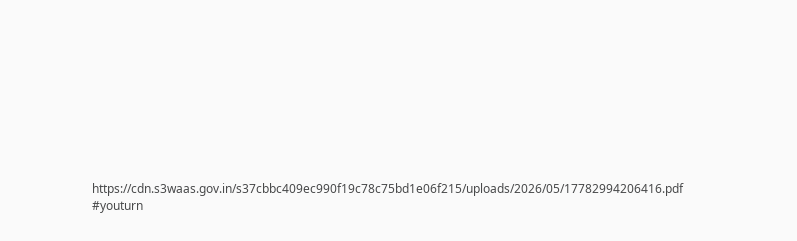https://cdn.s3waas.gov.in/s37cbbc409ec990f19c78c75bd1e06f215/uploads/2026/05/17782994206416.pdf #youturn